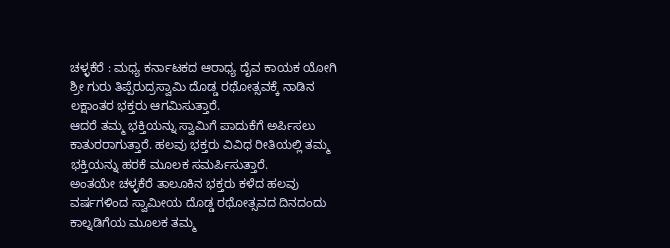ಚಳ್ಳಕೆರೆ : ಮಧ್ಯ ಕರ್ನಾಟಕದ ಆರಾಧ್ಯ ದೈವ ಕಾಯಕ ಯೋಗಿ ಶ್ರೀ ಗುರು ತಿಪ್ಪೆರುದ್ರಸ್ವಾಮಿ ದೊಡ್ಡ ರಥೋತ್ಸವಕ್ಕೆ ನಾಡಿನ ಲಕ್ಷಾಂತರ ಭಕ್ತರು ಆಗಮಿಸುತ್ತಾರೆ.
ಆದರೆ ತಮ್ಮ ಭಕ್ತಿಯನ್ನು ಸ್ವಾಮಿಗೆ ಪಾದುಕೆಗೆ ಅರ್ಪಿಸಲು ಕಾತುರರಾಗುತ್ತಾರೆ. ಹಲವು ಭಕ್ತರು ವಿವಿಧ ರೀತಿಯಲ್ಲಿ ತಮ್ಮ ಭಕ್ತಿಯನ್ನು ಹರಕೆ ಮೂಲಕ ಸಮರ್ಪಿಸುತ್ತಾರೆ.
ಅಂತಯೇ ಚಳ್ಳಕೆರೆ ತಾಲೂಕಿನ ಭಕ್ತರು ಕಳೆದ ಹಲವು ವರ್ಷಗಳಿಂದ ಸ್ವಾಮೀಯ ದೊಡ್ಡ ರಥೋತ್ಸವದ ದಿನದಂದು ಕಾಲ್ನಡಿಗೆಯ ಮೂಲಕ ತಮ್ಮ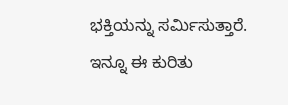ಭಕ್ತಿಯನ್ನು ಸರ್ಮಿಸುತ್ತಾರೆ.
ಇನ್ನೂ ಈ ಕುರಿತು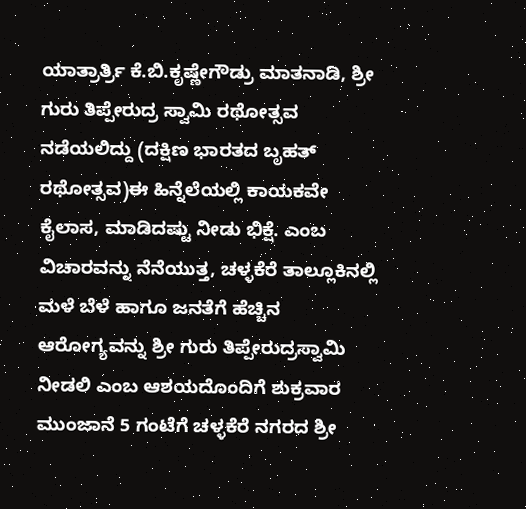ಯಾತ್ರಾರ್ತ್ರಿ ಕೆ.ಬಿ.ಕೃಷ್ಣೇಗೌಡ್ರು ಮಾತನಾಡಿ, ಶ್ರೀ ಗುರು ತಿಪ್ಪೇರುದ್ರ ಸ್ವಾಮಿ ರಥೋತ್ಸವ ನಡೆಯಲಿದ್ದು (ದಕ್ಷಿಣ ಭಾರತದ ಬೃಹತ್ ರಥೋತ್ಸವ)ಈ ಹಿನ್ನೆಲೆಯಲ್ಲಿ ಕಾಯಕವೇ ಕೈಲಾಸ, ಮಾಡಿದಷ್ಟು ನೀಡು ಭಿಕ್ಷೆ. ಎಂಬ ವಿಚಾರವನ್ನು ನೆನೆಯುತ್ತ, ಚಳ್ಳಕೆರೆ ತಾಲ್ಲೂಕಿನಲ್ಲಿ ಮಳೆ ಬೆಳೆ ಹಾಗೂ ಜನತೆಗೆ ಹೆಚ್ಚಿನ ಆರೋಗ್ಯವನ್ನು ಶ್ರೀ ಗುರು ತಿಪ್ಪೇರುದ್ರಸ್ವಾಮಿ ನೀಡಲಿ ಎಂಬ ಆಶಯದೊಂದಿಗೆ ಶುಕ್ರವಾರ ಮುಂಜಾನೆ 5 ಗಂಟೆಗೆ ಚಳ್ಳಕೆರೆ ನಗರದ ಶ್ರೀ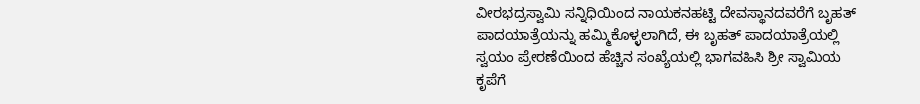ವೀರಭದ್ರಸ್ವಾಮಿ ಸನ್ನಿಧಿಯಿಂದ ನಾಯಕನಹಟ್ಟಿ ದೇವಸ್ಥಾನದವರೆಗೆ ಬೃಹತ್ ಪಾದಯಾತ್ರೆಯನ್ನು ಹಮ್ಮಿಕೊಳ್ಳಲಾಗಿದೆ, ಈ ಬೃಹತ್ ಪಾದಯಾತ್ರೆಯಲ್ಲಿ ಸ್ವಯಂ ಪ್ರೇರಣೆಯಿಂದ ಹೆಚ್ಚಿನ ಸಂಖ್ಯೆಯಲ್ಲಿ ಭಾಗವಹಿಸಿ ಶ್ರೀ ಸ್ವಾಮಿಯ ಕೃಪೆಗೆ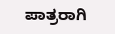ಪಾತ್ರರಾಗಿ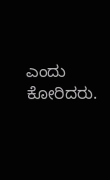ಎಂದು ಕೋರಿದರು.